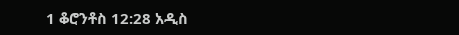1 ቆሮንቶስ 12:28 አዲስ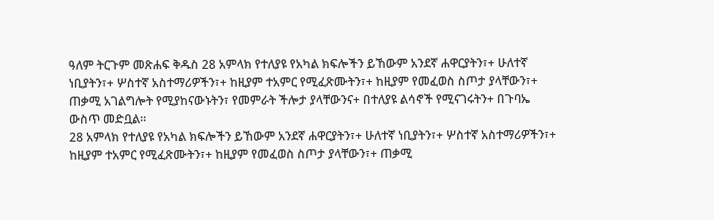ዓለም ትርጉም መጽሐፍ ቅዱስ 28 አምላክ የተለያዩ የአካል ክፍሎችን ይኸውም አንደኛ ሐዋርያትን፣+ ሁለተኛ ነቢያትን፣+ ሦስተኛ አስተማሪዎችን፣+ ከዚያም ተአምር የሚፈጽሙትን፣+ ከዚያም የመፈወስ ስጦታ ያላቸውን፣+ ጠቃሚ አገልግሎት የሚያከናውኑትን፣ የመምራት ችሎታ ያላቸውንና+ በተለያዩ ልሳኖች የሚናገሩትን+ በጉባኤ ውስጥ መድቧል።
28 አምላክ የተለያዩ የአካል ክፍሎችን ይኸውም አንደኛ ሐዋርያትን፣+ ሁለተኛ ነቢያትን፣+ ሦስተኛ አስተማሪዎችን፣+ ከዚያም ተአምር የሚፈጽሙትን፣+ ከዚያም የመፈወስ ስጦታ ያላቸውን፣+ ጠቃሚ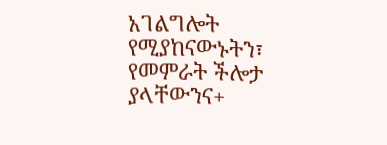አገልግሎት የሚያከናውኑትን፣ የመምራት ችሎታ ያላቸውንና+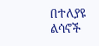በተለያዩ ልሳኖች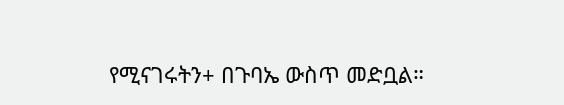የሚናገሩትን+ በጉባኤ ውስጥ መድቧል።